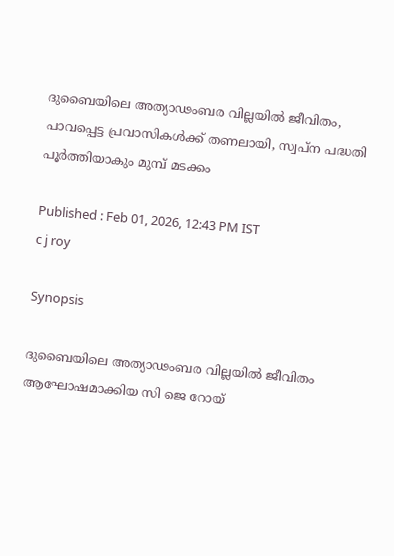ദുബൈയിലെ അത്യാഢംബര വില്ലയിൽ ജീവിതം, പാവപ്പെട്ട പ്രവാസികൾക്ക് തണലായി, സ്വപ്ന പദ്ധതി പൂ‍ർത്തിയാകും മുമ്പ് മടക്കം

Published : Feb 01, 2026, 12:43 PM IST
c j roy

Synopsis

ദുബൈയിലെ അത്യാഢംബര വില്ലയിൽ ജീവിതം ആഘോഷമാക്കിയ സി ജെ റോയ്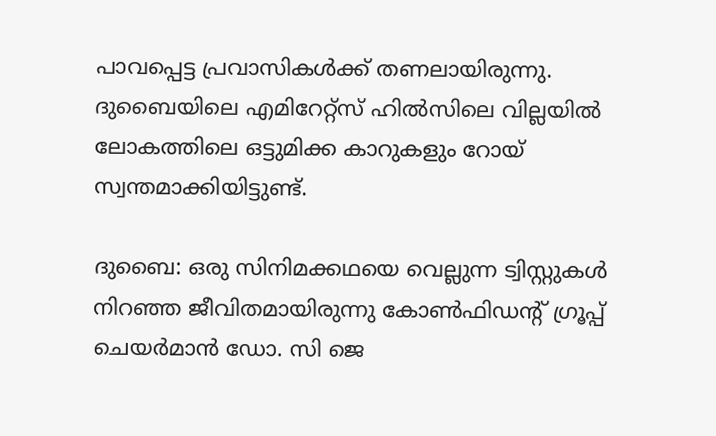പാവപ്പെട്ട പ്രവാസികൾക്ക് തണലായിരുന്നു. ദുബൈയിലെ എമിറേറ്റ്സ് ഹിൽസിലെ വില്ലയിൽ ലോകത്തിലെ ഒട്ടുമിക്ക കാറുകളും റോയ് സ്വന്തമാക്കിയിട്ടുണ്ട്.

ദുബൈ: ഒരു സിനിമക്കഥയെ വെല്ലുന്ന ട്വിസ്റ്റുകള്‍ നിറഞ്ഞ ജീവിതമായിരുന്നു കോൺഫിഡന്‍റ് ഗ്രൂപ്പ് ചെയർമാൻ ഡോ. സി ജെ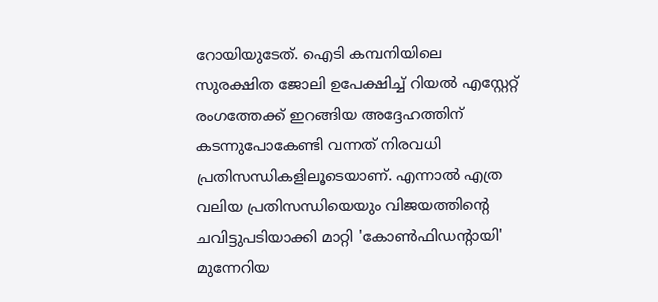റോയിയുടേത്. ഐടി കമ്പനിയിലെ സുരക്ഷിത ജോലി ഉപേക്ഷിച്ച് റിയൽ എസ്റ്റേറ്റ് രംഗത്തേക്ക് ഇറങ്ങിയ അദ്ദേഹത്തിന് കടന്നുപോകേണ്ടി വന്നത് നിരവധി പ്രതിസന്ധികളിലൂടെയാണ്. എന്നാല്‍ എത്ര വലിയ പ്രതിസന്ധിയെയും വിജയത്തിന്‍റെ ചവിട്ടുപടിയാക്കി മാറ്റി 'കോൺഫിഡന്‍റായി' മുന്നേറിയ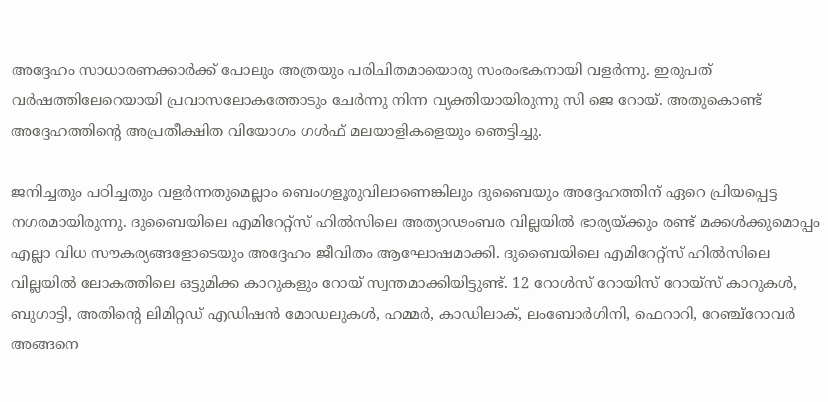അദ്ദേഹം സാധാരണക്കാര്‍ക്ക് പോലും അത്രയും പരിചിതമായൊരു സംരംഭകനായി വളർന്നു. ഇരുപത് വർഷത്തിലേറെയായി പ്രവാസലോകത്തോടും ചേര്‍ന്നു നിന്ന വ്യക്തിയായിരുന്നു സി ജെ റോയ്. അതുകൊണ്ട് അദ്ദേഹത്തിന്‍റെ അപ്രതീക്ഷിത വിയോഗം ഗൾഫ് മലയാളികളെയും ഞെട്ടിച്ചു.

ജനിച്ചതും പഠിച്ചതും വളര്‍ന്നതുമെല്ലാം ബെംഗളൂരുവിലാണെങ്കിലും ദുബൈയും അദ്ദേഹത്തിന് ഏറെ പ്രിയപ്പെട്ട നഗരമായിരുന്നു. ദുബൈയിലെ എമിറേറ്റ്സ് ഹിൽസിലെ അത്യാഢംബര വില്ലയില്‍ ഭാര്യയ്ക്കും രണ്ട് മക്കള്‍ക്കുമൊപ്പം എല്ലാ വിധ സൗകര്യങ്ങളോടെയും അദ്ദേഹം ജീവിതം ആഘോഷമാക്കി. ദുബൈയിലെ എമിറേറ്റ്സ് ഹിൽസിലെ വില്ലയിൽ ലോകത്തിലെ ഒട്ടുമിക്ക കാറുകളും റോയ് സ്വന്തമാക്കിയിട്ടുണ്ട്. 12 റോൾസ് റോയിസ് റോയ്സ് കാറുകൾ, ബുഗാട്ടി, അതിന്റെ ലിമിറ്റഡ് എഡിഷൻ മോഡലുകൾ, ഹമ്മർ, കാഡിലാക്, ലംബോർഗിനി, ഫെറാറി, റേഞ്ച്റോവർ അങ്ങനെ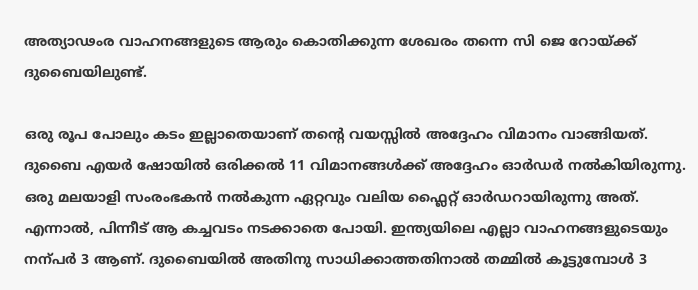അത്യാഢംര വാഹനങ്ങളുടെ ആരും കൊതിക്കുന്ന ശേഖരം തന്നെ സി ജെ റോയ്ക്ക് ദുബൈയിലുണ്ട്.

ഒരു രൂപ പോലും കടം ഇല്ലാതെയാണ് തന്‍റെ വയസ്സില്‍ അദ്ദേഹം വിമാനം വാങ്ങിയത്. ദുബൈ എയർ ഷോയിൽ ഒരിക്കൽ 11 വിമാനങ്ങൾക്ക് അദ്ദേഹം ഓർഡർ നൽകിയിരുന്നു. ഒരു മലയാളി സംരംഭകൻ നൽകുന്ന ഏറ്റവും വലിയ ഫ്ലൈറ്റ് ഓർഡറായിരുന്നു അത്. എന്നാൽ, പിന്നീട് ആ കച്ചവടം നടക്കാതെ പോയി. ഇന്ത്യയിലെ എല്ലാ വാഹനങ്ങളുടെയും നന്പർ 3 ആണ്. ദുബൈയിൽ അതിനു സാധിക്കാത്തതിനാൽ തമ്മിൽ കൂട്ടുമ്പോൾ 3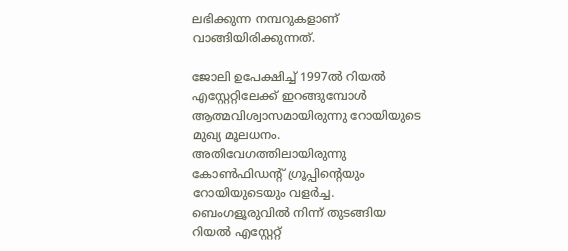ലഭിക്കുന്ന നമ്പറുകളാണ് വാങ്ങിയിരിക്കുന്നത്.

ജോലി ഉപേക്ഷിച്ച് 1997ല്‍ റിയല്‍ എസ്റ്റേറ്റിലേക്ക് ഇറങ്ങുമ്പോള്‍ ആത്മവിശ്വാസമായിരുന്നു റോയിയുടെ മുഖ്യ മൂലധനം. അതിവേഗത്തിലായിരുന്നു കോണ്‍ഫിഡന്‍റ് ഗ്രൂപ്പിന്‍റെയും റോയിയുടെയും വളര്‍ച്ച. ബെംഗളൂരുവില്‍ നിന്ന് തുടങ്ങിയ റിയല്‍ എസ്റ്റേറ്റ്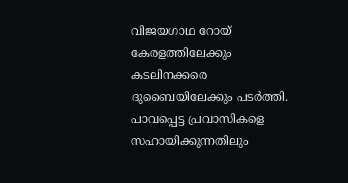വിജയഗാഥ റോയ് കേരളത്തിലേക്കും കടലിനക്കരെ ദുബൈയിലേക്കും പടര്‍ത്തി. പാവപ്പെട്ട പ്രവാസികളെ സഹായിക്കുന്നതിലും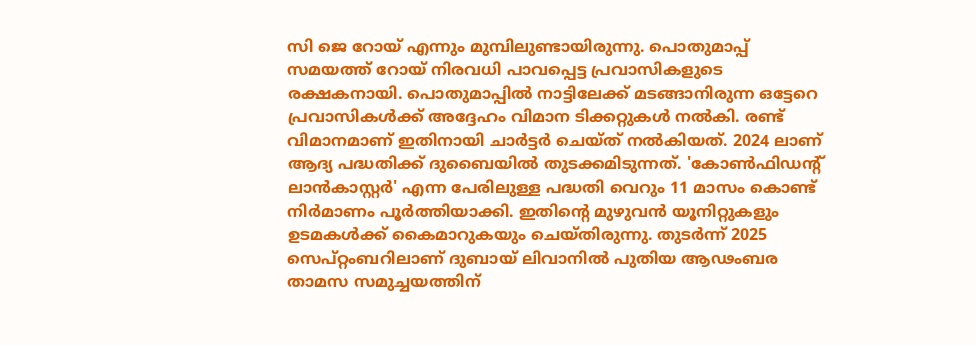സി ജെ റോയ് എന്നും മുമ്പിലുണ്ടായിരുന്നു. പൊതുമാപ്പ് സമയത്ത് റോയ് നിരവധി പാവപ്പെട്ട പ്രവാസികളുടെ രക്ഷകനായി. പൊതുമാപ്പില്‍ നാട്ടിലേക്ക് മടങ്ങാനിരുന്ന ഒട്ടേറെ പ്രവാസികള്‍ക്ക് അദ്ദേഹം വിമാന ടിക്കറ്റുകള്‍ നല്‍കി. രണ്ട് വിമാനമാണ് ഇതിനായി ചാർട്ടർ ചെയ്ത് നൽകിയത്. 2024 ലാണ് ആദ്യ പദ്ധതിക്ക് ദുബൈയിൽ തുടക്കമിടുന്നത്. 'കോൺഫിഡന്റ് ലാൻകാസ്റ്റർ' എന്ന പേരിലുള്ള പദ്ധതി വെറും 11 മാസം കൊണ്ട് നിർമാണം പൂർത്തിയാക്കി. ഇതിന്റെ മുഴുവൻ യൂനിറ്റുകളും ഉടമകൾക്ക് കൈമാറുകയും ചെയ്തിരുന്നു. തുടർന്ന് 2025 സെപ്റ്റംബറിലാണ് ദുബായ് ലിവാനിൽ പുതിയ ആഢംബര താമസ സമുച്ചയത്തിന്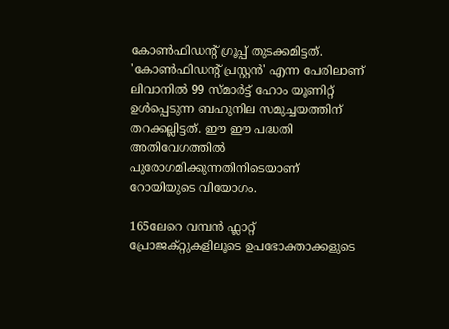കോൺഫിഡന്റ് ഗ്രൂപ്പ് തുടക്കമിട്ടത്. 'കോൺഫിഡന്റ് പ്രസ്റ്റൻ' എന്ന പേരിലാണ് ലിവാനിൽ 99 സ്മാർട്ട് ഹോം യൂണിറ്റ് ഉൾപ്പെടുന്ന ബഹുനില സമുച്ചയത്തിന് തറക്കല്ലിട്ടത്. ഈ ഈ പദ്ധതി അതിവേഗത്തിൽ പുരോഗമിക്കുന്നതിനിടെയാണ് റോയിയുടെ വിയോഗം.

165ലേറെ വമ്പന്‍ ഫ്ലാറ്റ് പ്രോജക്റ്റുകളിലൂടെ ഉപഭോക്താക്കളുടെ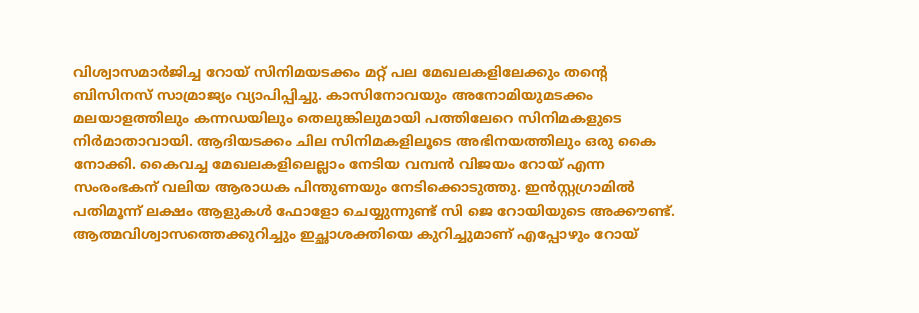വിശ്വാസമാര്‍ജിച്ച റോയ് സിനിമയടക്കം മറ്റ് പല മേഖലകളിലേക്കും തന്‍റെ ബിസിനസ് സാമ്രാജ്യം വ്യാപിപ്പിച്ചു. കാസിനോവയും അനോമിയുമടക്കം മലയാളത്തിലും കന്നഡയിലും തെലുങ്കിലുമായി പത്തിലേറെ സിനിമകളുടെ നിര്‍മാതാവായി. ആദിയടക്കം ചില സിനിമകളിലൂടെ അഭിനയത്തിലും ഒരു കൈ നോക്കി. കൈവച്ച മേഖലകളിലെല്ലാം നേടിയ വമ്പന്‍ വിജയം റോയ് എന്ന സംരംഭകന് വലിയ ആരാധക പിന്തുണയും നേടിക്കൊടുത്തു. ഇന്‍സ്റ്റഗ്രാമില്‍ പതിമൂന്ന് ലക്ഷം ആളുകള്‍ ഫോളോ ചെയ്യുന്നുണ്ട് സി ജെ റോയിയുടെ അക്കൗണ്ട്. ആത്മവിശ്വാസത്തെക്കുറിച്ചും ഇച്ഛാശക്തിയെ കുറിച്ചുമാണ് എപ്പോഴും റോയ്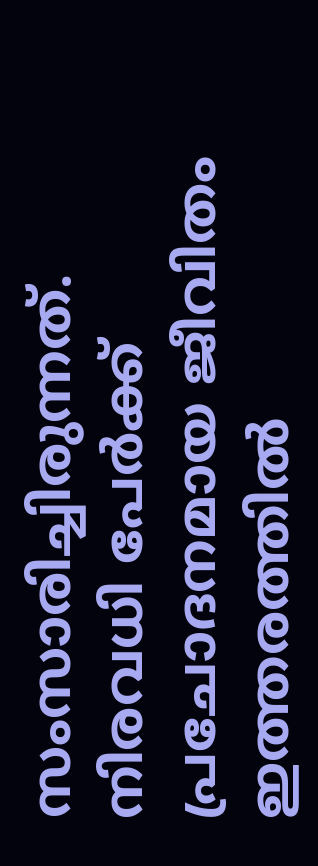സംസാരിച്ചിരുന്നത്. നിരവധി പേർക്ക് പ്രചോദനമായ ജീവിതം ഇത്തരത്തിൽ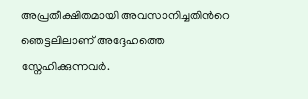അപ്രതീക്ഷിതമായി അവസാനിച്ചതിന്‍റെ ഞെട്ടലിലാണ് അദ്ദേഹത്തെ സ്നേഹിക്കുന്നവ‍ർ.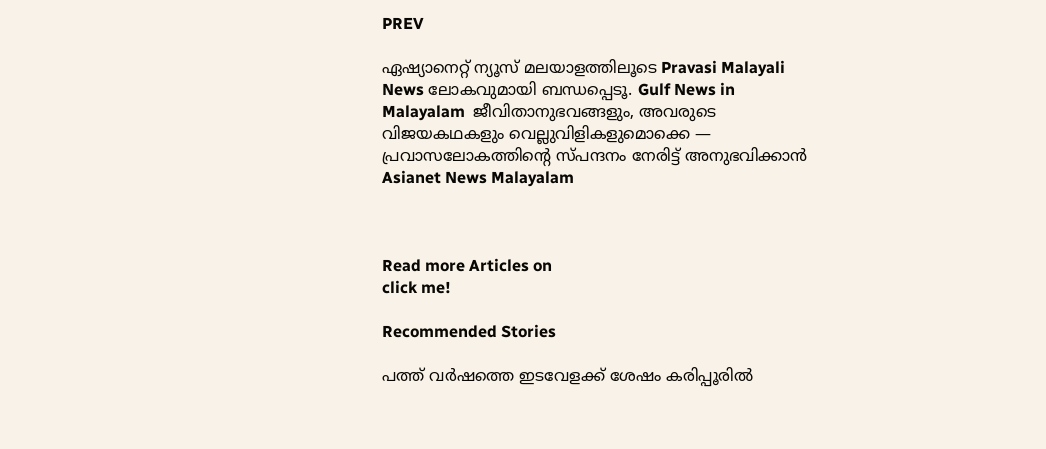PREV

ഏഷ്യാനെറ്റ് ന്യൂസ് മലയാളത്തിലൂടെ Pravasi Malayali News ലോകവുമായി ബന്ധപ്പെടൂ. Gulf News in Malayalam  ജീവിതാനുഭവങ്ങളും, അവരുടെ വിജയകഥകളും വെല്ലുവിളികളുമൊക്കെ — പ്രവാസലോകത്തിന്റെ സ്പന്ദനം നേരിട്ട് അനുഭവിക്കാൻ Asianet News Malayalam



Read more Articles on
click me!

Recommended Stories

പത്ത് വർഷത്തെ ഇടവേളക്ക് ശേഷം കരിപ്പൂരിൽ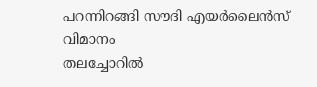പറന്നിറങ്ങി സൗദി എയർലൈൻസ് വിമാനം
തലച്ചോറിൽ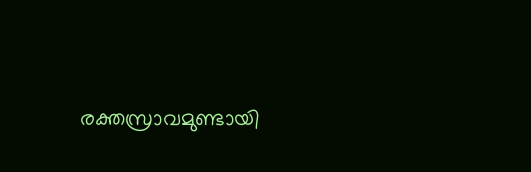രക്തസ്രാവമുണ്ടായി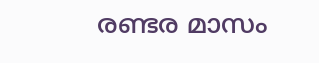രണ്ടര മാസം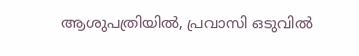ആശുപത്രിയിൽ, പ്രവാസി ഒടുവിൽ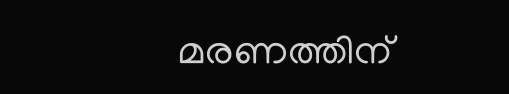മരണത്തിന്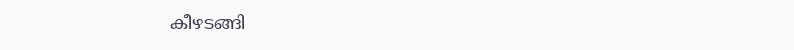കീഴടങ്ങി